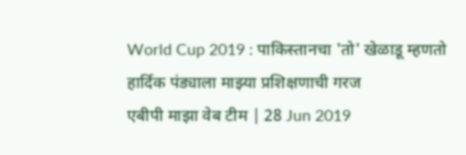World Cup 2019 : पाकिस्तानचा 'तो' खेळाडू म्हणतो हार्दिक पंड्याला माझ्या प्रशिक्षणाची गरज
एबीपी माझा वेब टीम | 28 Jun 2019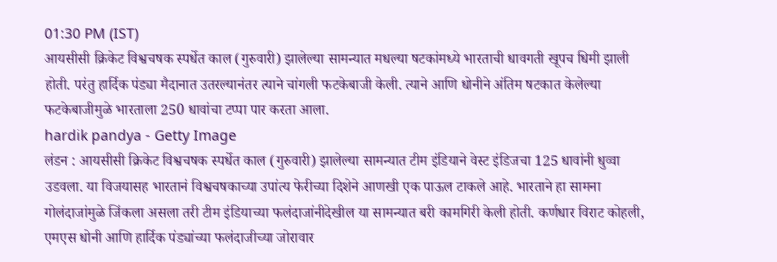01:30 PM (IST)
आयसीसी क्रिकेट विश्वचषक स्पर्धेत काल (गुरुवारी) झालेल्या सामन्यात मधल्या षटकांमध्ये भारताची धावगती खूपच धिमी झाली होती. परंतु हार्दिक पंड्या मैदानात उतरल्यानंतर त्याने चांगली फटकेबाजी केली. त्याने आणि धोनीने अंतिम षटकात केलेल्या फटकेबाजीमुळे भारताला 250 धावांचा टप्पा पार करता आला.
hardik pandya - Getty Image
लंडन : आयसीसी क्रिकेट विश्वचषक स्पर्धेत काल (गुरुवारी) झालेल्या सामन्यात टीम इंडियाने वेस्ट इंडिजचा 125 धावांनी धुव्वा उडवला. या विजयासह भारतानं विश्वचषकाच्या उपांत्य फेरीच्या दिशेने आणखी एक पाऊल टाकले आहे. भारताने हा सामना गोलंदाजांमुळे जिंकला असला तरी टीम इंडियाच्या फलंदाजांनीदेखील या सामन्यात बरी कामगिरी केली होती. कर्णधार विराट कोहली, एमएस धोनी आणि हार्दिक पंड्यांच्या फलंदाजीच्या जोरावार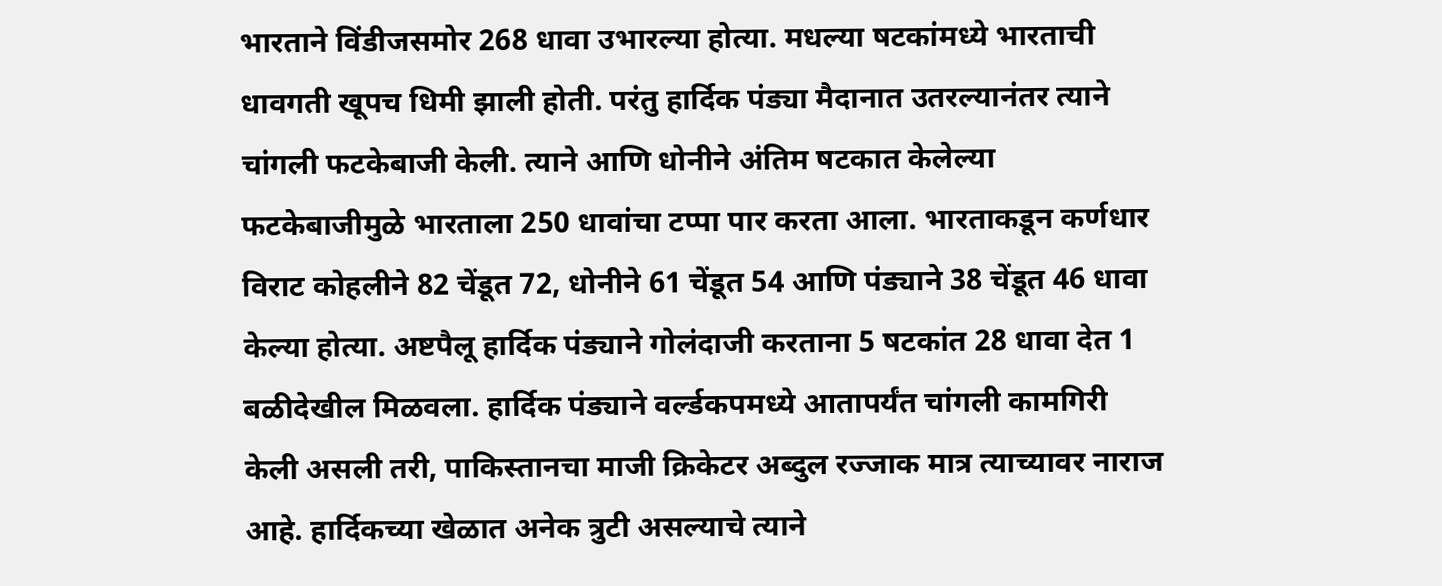भारताने विंडीजसमोर 268 धावा उभारल्या होत्या. मधल्या षटकांमध्ये भारताची धावगती खूपच धिमी झाली होती. परंतु हार्दिक पंड्या मैदानात उतरल्यानंतर त्याने चांगली फटकेबाजी केली. त्याने आणि धोनीने अंतिम षटकात केलेल्या फटकेबाजीमुळे भारताला 250 धावांचा टप्पा पार करता आला. भारताकडून कर्णधार विराट कोहलीने 82 चेंडूत 72, धोनीने 61 चेंडूत 54 आणि पंड्याने 38 चेंडूत 46 धावा केल्या होत्या. अष्टपैलू हार्दिक पंड्याने गोलंदाजी करताना 5 षटकांत 28 धावा देत 1 बळीदेखील मिळवला. हार्दिक पंड्याने वर्ल्डकपमध्ये आतापर्यंत चांगली कामगिरी केली असली तरी, पाकिस्तानचा माजी क्रिकेटर अब्दुल रज्जाक मात्र त्याच्यावर नाराज आहे. हार्दिकच्या खेळात अनेक त्रुटी असल्याचे त्याने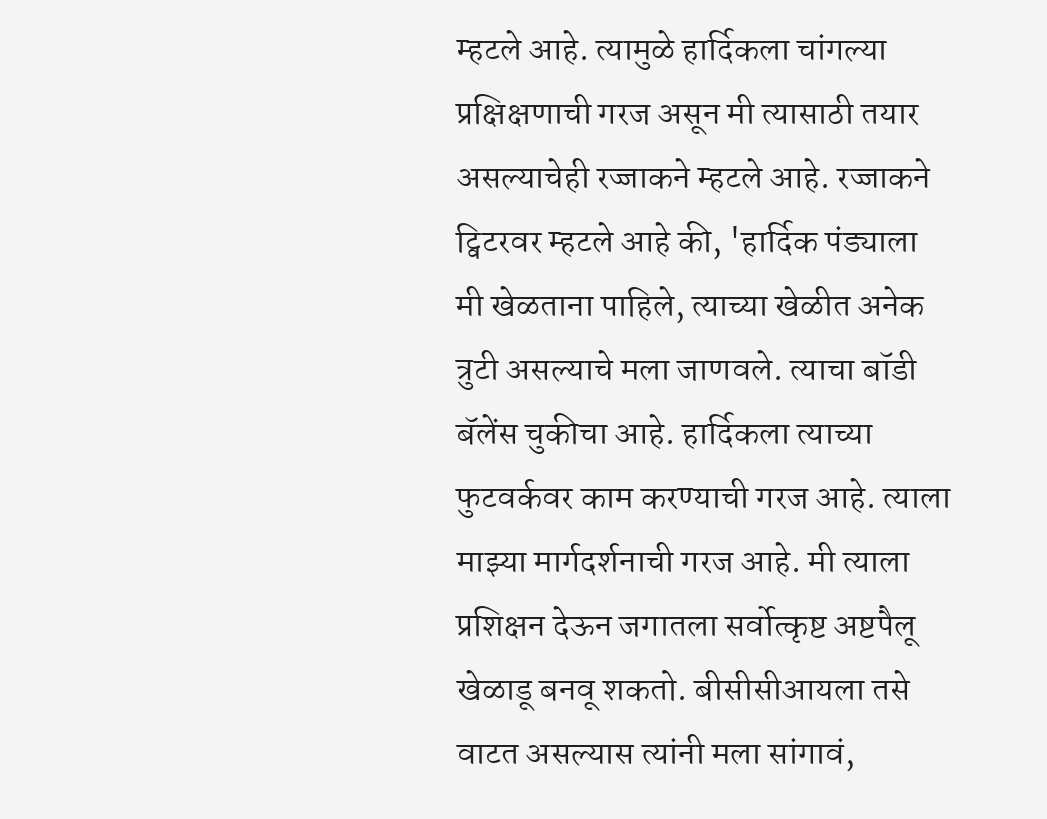म्हटले आहे. त्यामुळे हार्दिकला चांगल्या प्रक्षिक्षणाची गरज असून मी त्यासाठी तयार असल्याचेही रज्जाकने म्हटले आहे. रज्जाकने ट्विटरवर म्हटले आहे की, 'हार्दिक पंड्याला मी खेळताना पाहिले, त्याच्या खेळीत अनेक त्रुटी असल्याचे मला जाणवले. त्याचा बॉडी बॅलेंस चुकीचा आहे. हार्दिकला त्याच्या फुटवर्कवर काम करण्याची गरज आहे. त्याला माझ्या मार्गदर्शनाची गरज आहे. मी त्याला प्रशिक्षन देऊन जगातला सर्वोत्कृष्ट अष्टपैलू खेळाडू बनवू शकतो. बीसीसीआयला तसे वाटत असल्यास त्यांनी मला सांगावं,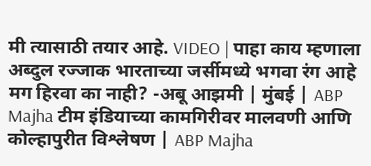मी त्यासाठी तयार आहे. VIDEO | पाहा काय म्हणाला अब्दुल रज्जाक भारताच्या जर्सीमध्ये भगवा रंग आहे मग हिरवा का नाही? -अबू आझमी | मुंबई | ABP Majha टीम इंडियाच्या कामगिरीवर मालवणी आणि कोल्हापुरीत विश्लेषण | ABP Majha